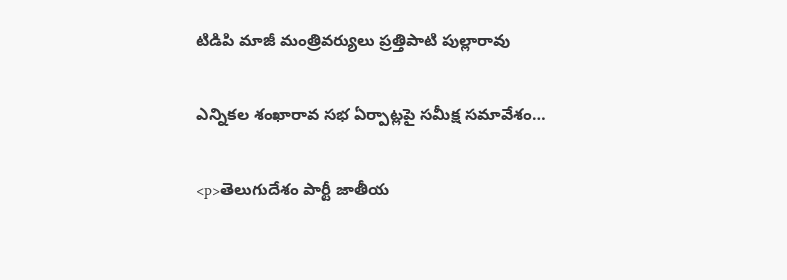టిడిపి మాజీ మంత్రివర్యులు ప్రత్తిపాటి పుల్లారావు

ఎన్నికల శంఖారావ సభ ఏర్పాట్లపై సమీక్ష సమావేశం…

<p>తెలుగుదేశం పార్టీ జాతీయ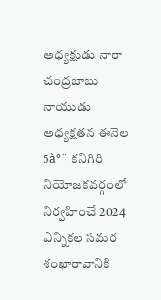అధ్యక్షుడు నారా చంద్రబాబు నాయుడు అధ్యక్షతన ఈనెల 5à°¨ కనిగిరి నియోజకవర్గంలో నిర్వహించే 2024 ఎన్నికల సమర శంఖారావానికి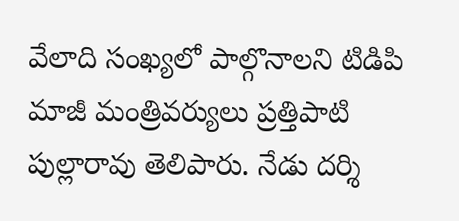వేలాది సంఖ్యలో పాల్గొనాలని టిడిపి మాజీ మంత్రివర్యులు ప్రత్తిపాటి పుల్లారావు తెలిపారు. నేడు దర్శి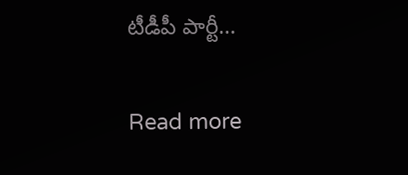టీడీపీ పార్టీ…

Read more